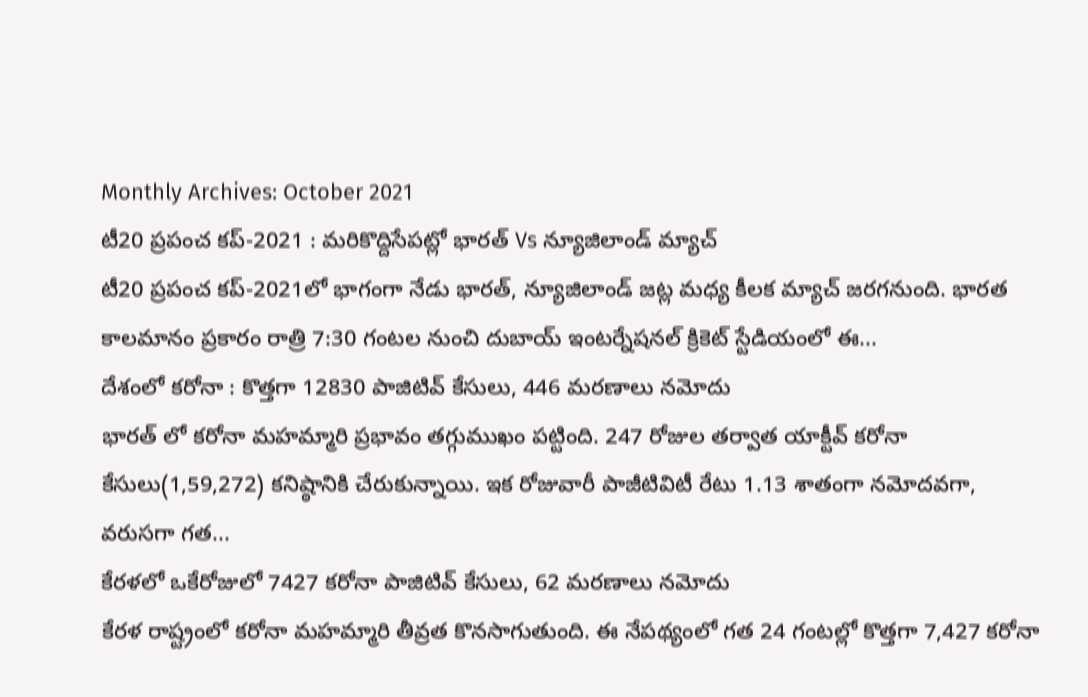Monthly Archives: October 2021
టీ20 ప్రపంచ కప్-2021 : మరికొద్దిసేపట్లో భారత్ Vs న్యూజిలాండ్ మ్యాచ్
టీ20 ప్రపంచ కప్-2021లో భాగంగా నేడు భారత్, న్యూజిలాండ్ జట్ల మధ్య కీలక మ్యాచ్ జరగనుంది. భారత కాలమానం ప్రకారం రాత్రి 7:30 గంటల నుంచి దుబాయ్ ఇంటర్నేషనల్ క్రికెట్ స్టేడియంలో ఈ...
దేశంలో కరోనా : కొత్తగా 12830 పాజిటివ్ కేసులు, 446 మరణాలు నమోదు
భారత్ లో కరోనా మహమ్మారి ప్రభావం తగ్గుముఖం పట్టింది. 247 రోజుల తర్వాత యాక్టీవ్ కరోనా కేసులు(1,59,272) కనిష్ఠానికి చేరుకున్నాయి. ఇక రోజువారీ పాజీటివిటీ రేటు 1.13 శాతంగా నమోదవగా, వరుసగా గత...
కేరళలో ఒకేరోజులో 7427 కరోనా పాజిటివ్ కేసులు, 62 మరణాలు నమోదు
కేరళ రాష్ట్రంలో కరోనా మహమ్మారి తీవ్రత కొనసాగుతుంది. ఈ నేపథ్యంలో గత 24 గంటల్లో కొత్తగా 7,427 కరోనా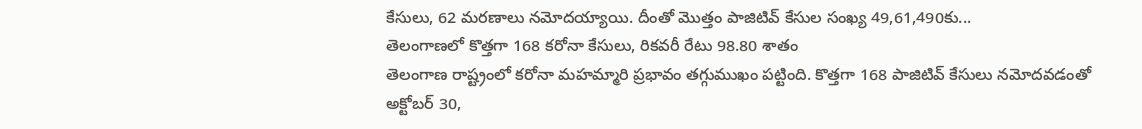కేసులు, 62 మరణాలు నమోదయ్యాయి. దీంతో మొత్తం పాజిటివ్ కేసుల సంఖ్య 49,61,490కు...
తెలంగాణలో కొత్తగా 168 కరోనా కేసులు, రికవరీ రేటు 98.80 శాతం
తెలంగాణ రాష్ట్రంలో కరోనా మహమ్మారి ప్రభావం తగ్గుముఖం పట్టింది. కొత్తగా 168 పాజిటివ్ కేసులు నమోదవడంతో అక్టోబర్ 30,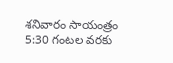శనివారం సాయంత్రం 5:30 గంటల వరకు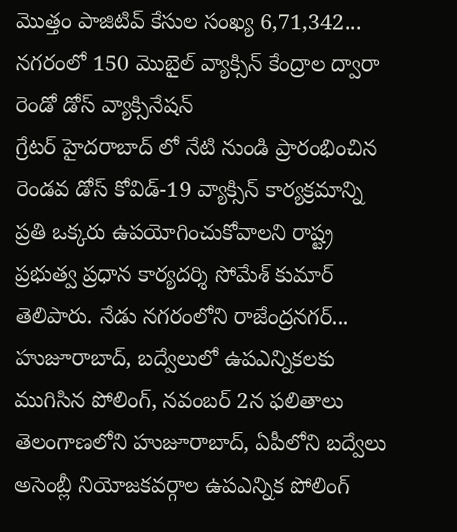మొత్తం పాజిటివ్ కేసుల సంఖ్య 6,71,342...
నగరంలో 150 మొబైల్ వ్యాక్సిన్ కేంద్రాల ద్వారా రెండో డోస్ వ్యాక్సినేషన్
గ్రేటర్ హైదరాబాద్ లో నేటి నుండి ప్రారంభించిన రెండవ డోస్ కోవిడ్-19 వ్యాక్సిన్ కార్యక్రమాన్ని ప్రతి ఒక్కరు ఉపయోగించుకోవాలని రాష్ట్ర ప్రభుత్వ ప్రధాన కార్యదర్శి సోమేశ్ కుమార్ తెలిపారు. నేడు నగరంలోని రాజేంద్రనగర్...
హుజూరాబాద్, బద్వేలులో ఉపఎన్నికలకు ముగిసిన పోలింగ్, నవంబర్ 2న ఫలితాలు
తెలంగాణలోని హుజూరాబాద్, ఏపీలోని బద్వేలు అసెంబ్లీ నియోజకవర్గాల ఉపఎన్నిక పోలింగ్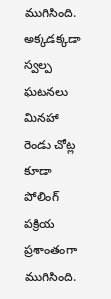ముగిసింది. అక్కడక్కడా స్వల్ప ఘటనలు మినహా రెండు చోట్ల కూడా పోలింగ్ పక్రియ ప్రశాంతంగా ముగిసింది.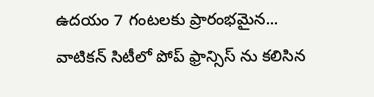ఉదయం 7 గంటలకు ప్రారంభమైన...
వాటికన్ సిటీలో పోప్ ఫ్రాన్సిస్ ను కలిసిన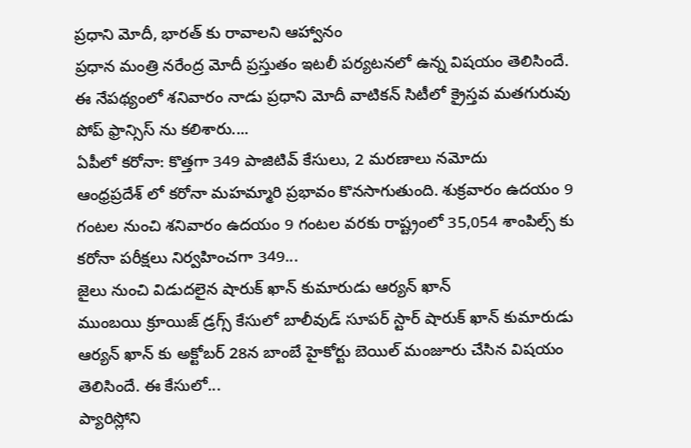ప్రధాని మోదీ, భారత్ కు రావాలని ఆహ్వానం
ప్రధాన మంత్రి నరేంద్ర మోదీ ప్రస్తుతం ఇటలీ పర్యటనలో ఉన్న విషయం తెలిసిందే. ఈ నేపథ్యంలో శనివారం నాడు ప్రధాని మోదీ వాటికన్ సిటీలో క్రైస్తవ మతగురువు పోప్ ఫ్రాన్సిస్ ను కలిశారు....
ఏపీలో కరోనా: కొత్తగా 349 పాజిటివ్ కేసులు, 2 మరణాలు నమోదు
ఆంధ్రప్రదేశ్ లో కరోనా మహమ్మారి ప్రభావం కొనసాగుతుంది. శుక్రవారం ఉదయం 9 గంటల నుంచి శనివారం ఉదయం 9 గంటల వరకు రాష్ట్రంలో 35,054 శాంపిల్స్ కు కరోనా పరీక్షలు నిర్వహించగా 349...
జైలు నుంచి విడుదలైన షారుక్ ఖాన్ కుమారుడు ఆర్యన్ ఖాన్
ముంబయి క్రూయిజ్ డ్రగ్స్ కేసులో బాలీవుడ్ సూపర్ స్టార్ షారుక్ ఖాన్ కుమారుడు ఆర్యన్ ఖాన్ కు అక్టోబర్ 28న బాంబే హైకోర్టు బెయిల్ మంజూరు చేసిన విషయం తెలిసిందే. ఈ కేసులో...
ప్యారిస్లోని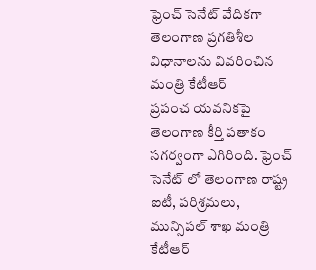ఫ్రెంచ్ సెనేట్ వేదికగా తెలంగాణ ప్రగతిశీల విధానాలను వివరించిన మంత్రి కేటీఆర్
ప్రపంచ యవనికపై తెలంగాణ కీర్తి పతాకం సగర్వంగా ఎగిరింది. ఫ్రెంచ్ సెనేట్ లో తెలంగాణ రాష్ట్ర ఐటీ, పరిశ్రమలు, మున్సిపల్ శాఖ మంత్రి కేటీఆర్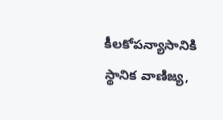కీలకోపన్యాసానికి స్థానిక వాణిజ్య,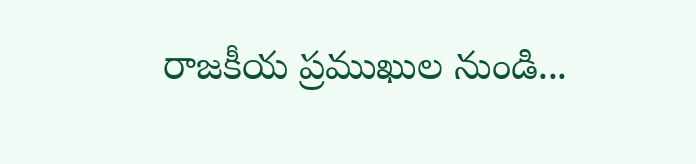రాజకీయ ప్రముఖుల నుండి...